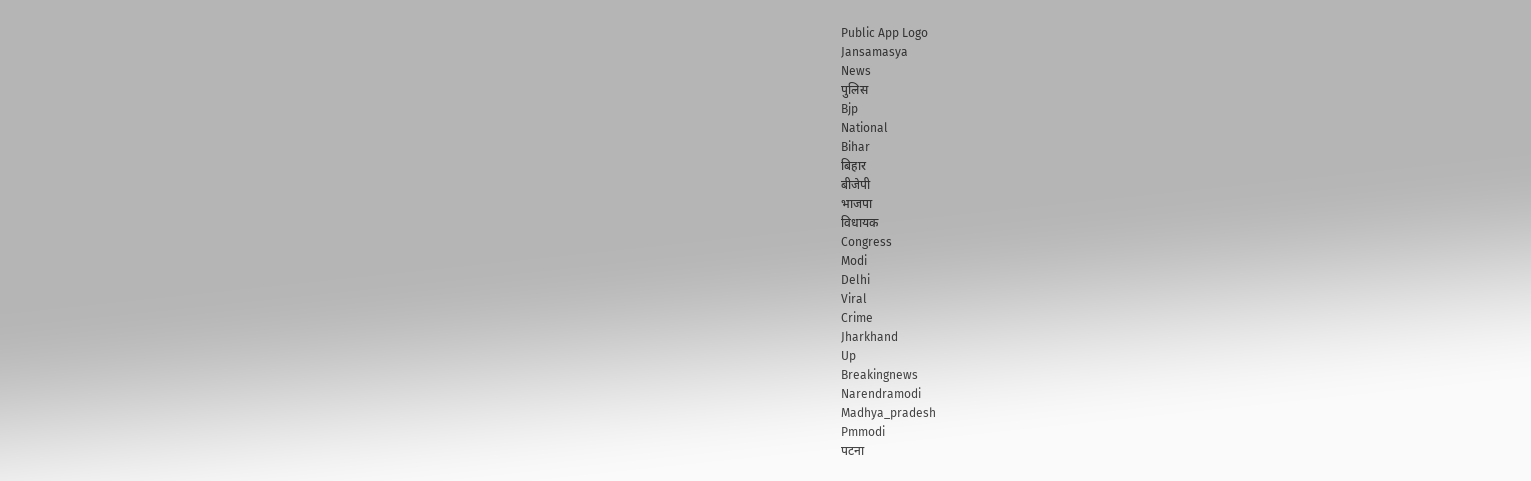Public App Logo
Jansamasya
News
पुलिस
Bjp
National
Bihar
बिहार
बीजेपी
भाजपा
विधायक
Congress
Modi
Delhi
Viral
Crime
Jharkhand
Up
Breakingnews
Narendramodi
Madhya_pradesh
Pmmodi
पटना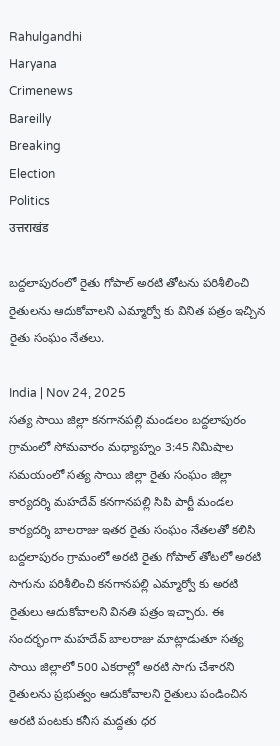Rahulgandhi
Haryana
Crimenews
Bareilly
Breaking
Election
Politics
उत्तराखंड

బద్దలాపురంలో రైతు గోపాల్ అరటి తోటను పరిశీలించి రైతులను ఆదుకోవాలని ఎమ్మార్వో కు వినిత పత్రం ఇచ్చిన రైతు సంఘం నేతలు.

India | Nov 24, 2025
సత్య సాయి జిల్లా కనగానపల్లి మండలం బద్దలాపురం గ్రామంలో సోమవారం మధ్యాహ్నం 3:45 నిమిషాల సమయంలో సత్య సాయి జిల్లా రైతు సంఘం జిల్లా కార్యదర్శి మహదేవ్ కనగానపల్లి సిపి పార్టీ మండల కార్యదర్శి బాలరాజు ఇతర రైతు సంఘం నేతలతో కలిసి బద్దలాపురం గ్రామంలో అరటి రైతు గోపాల్ తోటలో అరటి సాగును పరిశీలించి కనగానపల్లి ఎమ్మార్వో కు అరటి రైతులు ఆదుకోవాలని వినతి పత్రం ఇచ్చారు. ఈ సందర్భంగా మహదేవ్ బాలరాజు మాట్లాడుతూ సత్య సాయి జిల్లాలో 500 ఎకరాల్లో అరటి సాగు చేశారని రైతులను ప్రభుత్వం ఆదుకోవాలని రైతులు పండించిన అరటి పంటకు కనీస మద్దతు ధర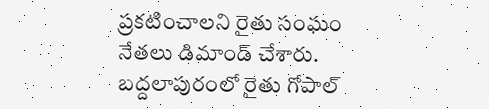ప్రకటించాలని రైతు సంఘం నేతలు డిమాండ్ చేశారు.
బద్దలాపురంలో రైతు గోపాల్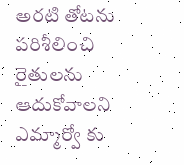అరటి తోటను పరిశీలించి రైతులను ఆదుకోవాలని ఎమ్మార్వో కు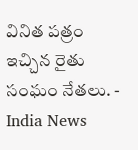వినిత పత్రం ఇచ్చిన రైతు సంఘం నేతలు. - India News